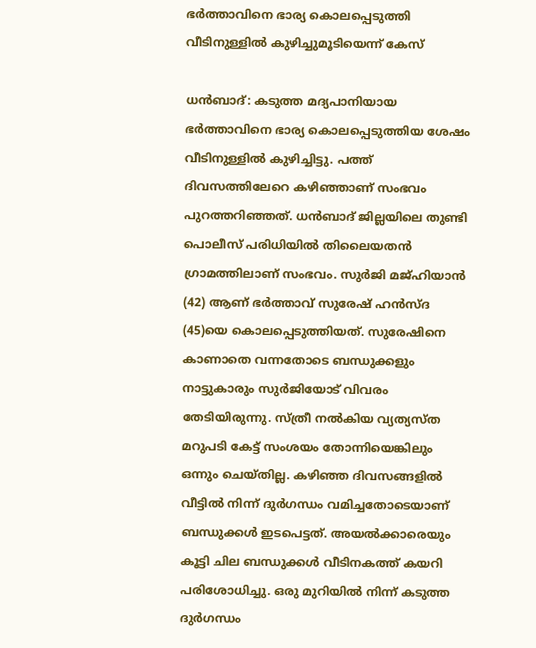ഭർത്താവിനെ ഭാര്യ കൊലപ്പെടുത്തി വീടിനുള്ളിൽ കുഴിച്ചുമൂടിയെന്ന് കേസ്

ധൻബാദ്: കടുത്ത മദ്യപാനിയായ ഭർത്താവിനെ ഭാര്യ കൊലപ്പെടുത്തിയ ശേഷം വീടിനുള്ളിൽ കുഴിച്ചിട്ടു. പത്ത് ദിവസത്തിലേറെ കഴിഞ്ഞാണ് സംഭവം പുറത്തറിഞ്ഞത്. ധൻബാദ് ജില്ലയിലെ തുണ്ടി പൊലീസ് പരിധിയിൽ തിലൈയതൻ ഗ്രാമത്തിലാണ് സംഭവം. സുര്‍ജി മജ്ഹിയാന്‍ (42) ആണ് ഭർത്താവ് സുരേഷ് ഹന്‍സ്ദ (45)യെ കൊലപ്പെടുത്തിയത്. സുരേഷിനെ കാണാതെ വന്നതോടെ ബന്ധുക്കളും നാട്ടുകാരും സുർജിയോട് വിവരം തേടിയിരുന്നു. സ്ത്രീ നൽകിയ വ്യത്യസ്ത മറുപടി കേട്ട് സംശയം തോന്നിയെങ്കിലും ഒന്നും ചെയ്തില്ല. കഴിഞ്ഞ ദിവസങ്ങളിൽ വീട്ടിൽ നിന്ന് ദുർഗന്ധം വമിച്ചതോടെയാണ് ബന്ധുക്കൾ ഇടപെട്ടത്. അയൽക്കാരെയും കൂട്ടി ചില ബന്ധുക്കൾ വീടിനകത്ത് കയറി പരിശോധിച്ചു. ഒരു മുറിയിൽ നിന്ന് കടുത്ത ദുർഗന്ധം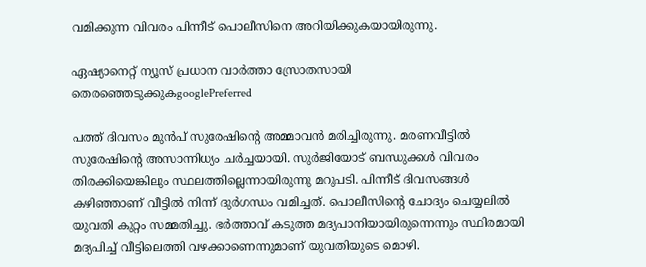വമിക്കുന്ന വിവരം പിന്നീട് പൊലീസിനെ അറിയിക്കുകയായിരുന്നു.

ഏഷ്യാനെറ്റ് ന്യൂസ് പ്രധാന വാർത്താ സ്രോതസായി തെരഞ്ഞെടുക്കുകgooglePreferred

പത്ത് ദിവസം മുൻപ് സുരേഷിൻ്റെ അമ്മാവൻ മരിച്ചിരുന്നു. മരണവീട്ടിൽ സുരേഷിൻ്റെ അസാന്നിധ്യം ചർച്ചയായി. സുർജിയോട് ബന്ധുക്കൾ വിവരം തിരക്കിയെങ്കിലും സ്ഥലത്തില്ലെന്നായിരുന്നു മറുപടി. പിന്നീട് ദിവസങ്ങൾ കഴിഞ്ഞാണ് വീട്ടിൽ നിന്ന് ദുർഗന്ധം വമിച്ചത്. പൊലീസിൻ്റെ ചോദ്യം ചെയ്യലിൽ യുവതി കുറ്റം സമ്മതിച്ചു. ഭർത്താവ് കടുത്ത മദ്യപാനിയായിരുന്നെന്നും സ്ഥിരമായി മദ്യപിച്ച് വീട്ടിലെത്തി വഴക്കാണെന്നുമാണ് യുവതിയുടെ മൊഴി.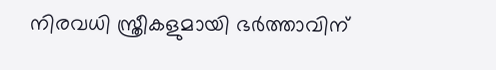നിരവധി സ്ത്രീകളുമായി ഭർത്താവിന്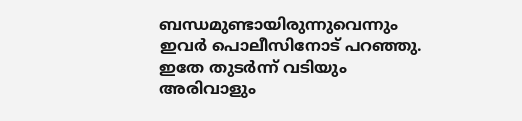ബന്ധമുണ്ടായിരുന്നുവെന്നും ഇവർ പൊലീസിനോട് പറഞ്ഞു. ഇതേ തുടർന്ന് വടിയും അരിവാളും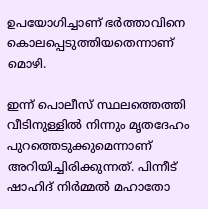ഉപയോഗിച്ചാണ് ഭർത്താവിനെ കൊലപ്പെടുത്തിയതെന്നാണ് മൊഴി.

ഇന്ന് പൊലീസ് സ്ഥലത്തെത്തി വീടിനുള്ളിൽ നിന്നും മൃതദേഹം പുറത്തെടുക്കുമെന്നാണ് അറിയിച്ചിരിക്കുന്നത്. പിന്നീട് ഷാഹിദ് നിർമ്മൽ മഹാതോ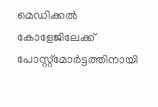മെഡിക്കൽ കോളേജിലേക്ക് പോസ്റ്റ്മോർട്ടത്തിനായി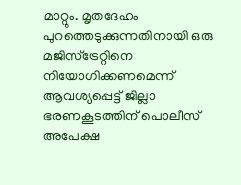മാറ്റും. മൃതദേഹം പുറത്തെടുക്കുന്നതിനായി ഒരു മജിസ്‌ട്രേറ്റിനെ നിയോഗിക്കണമെന്ന് ആവശ്യപ്പെട്ട് ജില്ലാ ഭരണകൂടത്തിന് പൊലീസ് അപേക്ഷ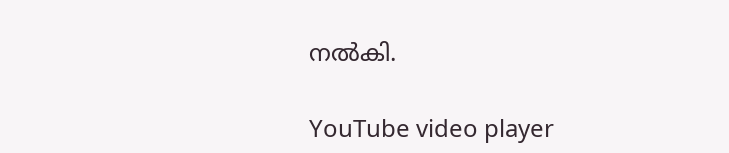നൽകി.

YouTube video player